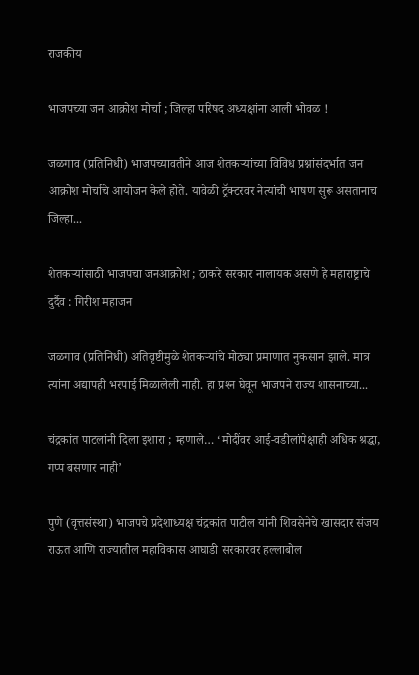राजकीय

भाजपच्या जन आक्रोश मोर्चा ; जिल्‍हा परिषद अध्यक्षांना आली भोवळ !

जळगाव (प्रतिनिधी) भाजपच्यावतीने आज शेतकऱ्यांच्या विविध प्रश्नांसंदर्भात जन आक्रोश मोर्चाचे आयोजन केले होते. यावेळी ट्रॅक्टरवर नेत्यांची भाषण सुरू असतानाच जिल्हा...

शेतकऱ्यांसाठी भाजपचा जनआक्रोश ; ठाकरे सरकार नालायक असणे हे महाराष्ट्राचे दुर्दैव : गिरीश महाजन

जळगाव (प्रतिनिधी) अतिवृष्टीमुळे शेतकऱ्यांचे मोठ्या प्रमाणात नुकसान झाले. मात्र त्यांना अद्यापही भरपाई मिळालेली नाही. हा प्रश्‍न घेवून भाजपने राज्य शासनाच्या...

चंद्रकांत पाटलांनी दिला इशारा ; म्हणाले… ‘मोदींवर आई-वडीलांपेक्षाही अधिक श्रद्धा, गप्प बसणार नाही’

पुणे (वृत्तसंस्था) भाजपचे प्रदेशाध्यक्ष चंद्रकांत पाटील यांनी शिवसेनेचे खासदार संजय राऊत आणि राज्यातील महाविकास आघाडी सरकारवर हल्लाबोल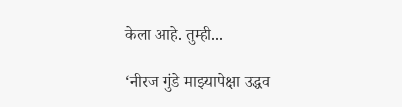केला आहे. तुम्ही...

‘नीरज गुंडे माझ्यापेक्षा उद्धव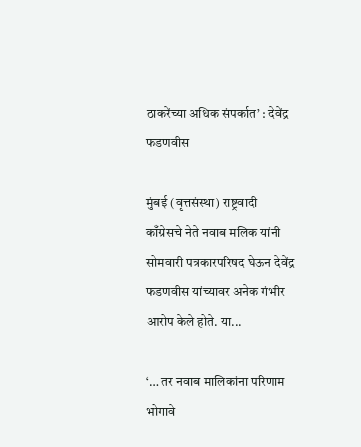ठाकरेंच्या अधिक संपर्कात’ : देवेंद्र फडणवीस

मुंबई (वृत्तसंस्था) राष्ट्रवादी काँग्रेसचे नेते नवाब मलिक यांनी सोमवारी पत्रकारपरिषद घेऊन देवेंद्र फडणवीस यांच्यावर अनेक गंभीर आरोप केले होते. या...

‘… तर नवाब मालिकांना परिणाम भोगावे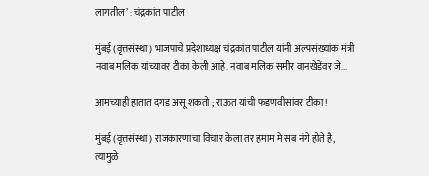लागतील’ : चंद्रकांत पाटील

मुंबई (वृत्तसंस्था) भाजपाचे प्रदेशाध्यक्ष चंद्रकांत पाटील यांनी अल्पसंख्यांक मंत्री नवाब मलिक यांच्यावर टीका केली आहे. नवाब मलिक समीर वानखेडेंवर जे...

आमच्याही हातात दगड असू शकतो ; राऊत यांची फडणवीसांवर टीका !

मुंबई (वृत्तसंस्था) राजकारणाचा विचार केला तर हमाम मे सब नंगे होते है, त्यामुळे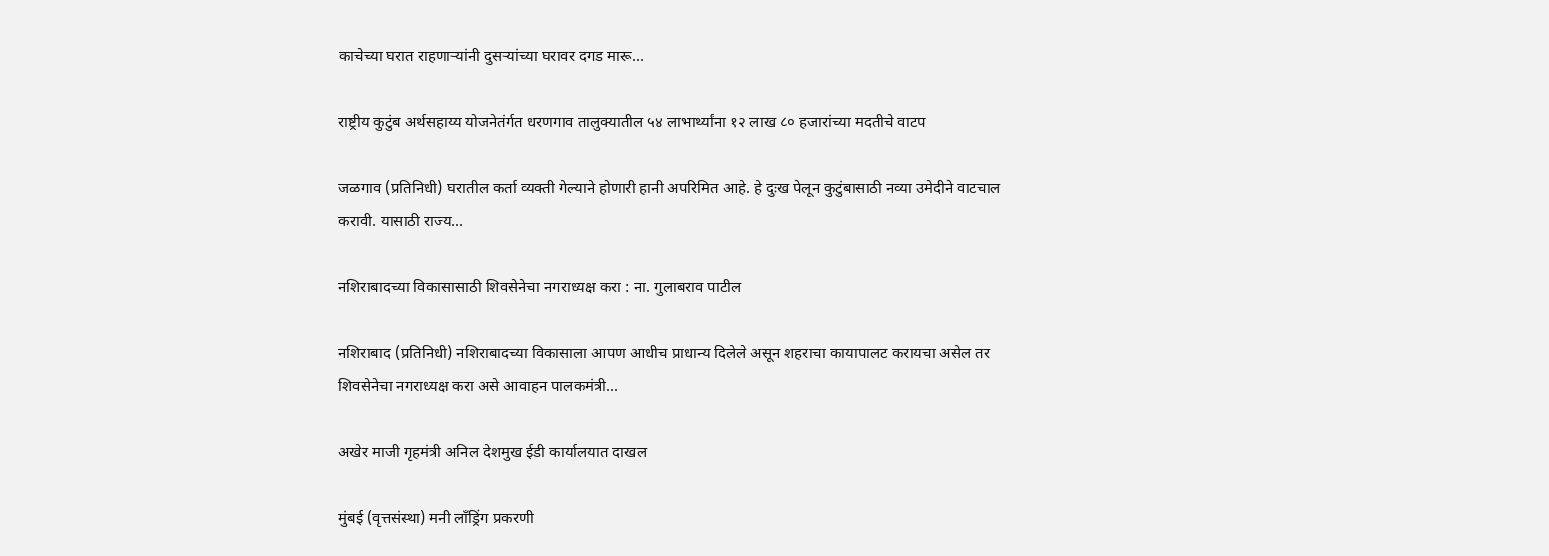काचेच्या घरात राहणाऱ्यांनी दुसऱ्यांच्या घरावर दगड मारू...

राष्ट्रीय कुटुंब अर्थसहाय्य योजनेतंर्गत धरणगाव तालुक्यातील ५४ लाभार्थ्यांना १२ लाख ८० हजारांच्या मदतीचे वाटप

जळगाव (प्रतिनिधी) घरातील कर्ता व्यक्ती गेल्याने होणारी हानी अपरिमित आहे. हे दुःख पेलून कुटुंबासाठी नव्या उमेदीने वाटचाल करावी. यासाठी राज्य...

नशिराबादच्या विकासासाठी शिवसेनेचा नगराध्यक्ष करा : ना. गुलाबराव पाटील

नशिराबाद (प्रतिनिधी) नशिराबादच्या विकासाला आपण आधीच प्राधान्य दिलेले असून शहराचा कायापालट करायचा असेल तर शिवसेनेचा नगराध्यक्ष करा असे आवाहन पालकमंत्री...

अखेर माजी गृहमंत्री अनिल देशमुख ईडी कार्यालयात दाखल

मुंबई (वृत्तसंस्था) मनी लाँड्रिंग प्रकरणी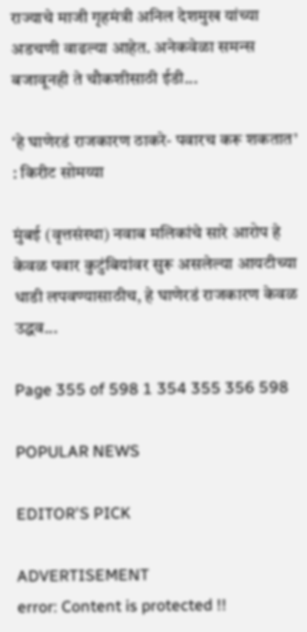राज्याचे माजी गृहमंत्री अनिल देशमुख यांच्या अडचणी वाढल्या आहेत. अनेकवेळा समन्स बजावूनही ते चौकशीसाठी ईडी...

‘हे घाणेरडं राजकारण ठाकरे- पवारच करू शकतात’ : किरीट सोमय्या

मुंबई (वृत्तसंस्था) नवाब मलिकांचे सारे आरोप हे केवळ पवार कुटुंबियांवर सुरू असलेल्या आयटीच्या धाडी लपवण्यासाठीच, हे घाणेरडं राजकारण केवळ उद्धव...

Page 355 of 598 1 354 355 356 598

POPULAR NEWS

EDITOR'S PICK

ADVERTISEMENT
error: Content is protected !!